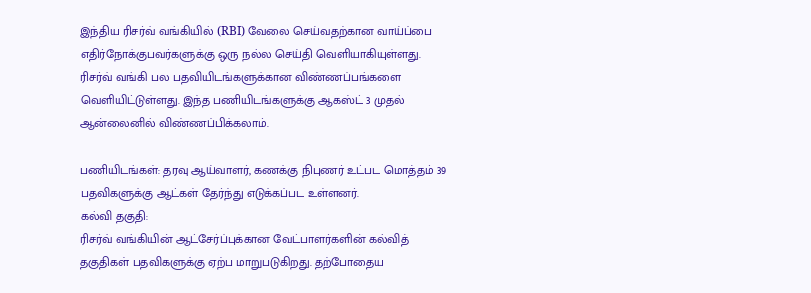இந்திய ரிசர்வ் வங்கியில் (RBI) வேலை செய்வதற்கான வாய்ப்பை எதிர்நோக்குபவர்களுக்கு ஒரு நல்ல செய்தி வெளியாகியுள்ளது. ரிசர்வ் வங்கி பல பதவியிடங்களுக்கான விண்ணப்பங்களை வெளியிட்டுள்ளது. இந்த பணியிடங்களுக்கு ஆகஸ்ட் 3 முதல் ஆன்லைனில் விண்ணப்பிக்கலாம்.

பணியிடங்கள்: தரவு ஆய்வாளர், கணக்கு நிபுணர் உட்பட மொத்தம் 39 பதவிகளுக்கு ஆட்கள் தேர்ந்து எடுக்கப்பட உள்ளனர்.
கல்வி தகுதி:
ரிசர்வ் வங்கியின் ஆட்சேர்ப்புக்கான வேட்பாளர்களின் கல்வித் தகுதிகள் பதவிகளுக்கு ஏற்ப மாறுபடுகிறது. தற்போதைய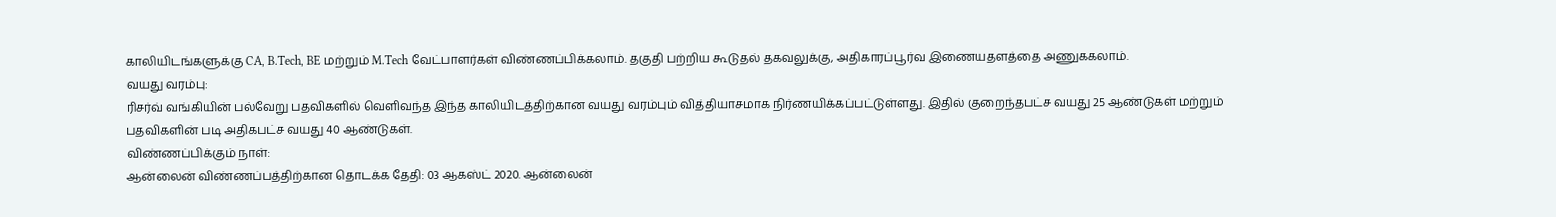காலியிடங்களுக்கு CA, B.Tech, BE மற்றும் M.Tech வேட்பாளர்கள் விண்ணப்பிக்கலாம். தகுதி பற்றிய கூடுதல் தகவலுக்கு, அதிகாரப்பூர்வ இணையதளத்தை அணுககலாம்.
வயது வரம்பு:
ரிசர்வ் வங்கியின் பல்வேறு பதவிகளில் வெளிவந்த இந்த காலியிடத்திற்கான வயது வரம்பும் வித்தியாசமாக நிர்ணயிக்கப்பட்டுள்ளது. இதில் குறைந்தபட்ச வயது 25 ஆண்டுகள் மற்றும் பதவிகளின் படி அதிகபட்ச வயது 40 ஆண்டுகள்.
விண்ணப்பிக்கும் நாள்:
ஆன்லைன் விண்ணப்பத்திற்கான தொடக்க தேதி: 03 ஆகஸ்ட் 2020. ஆன்லைன்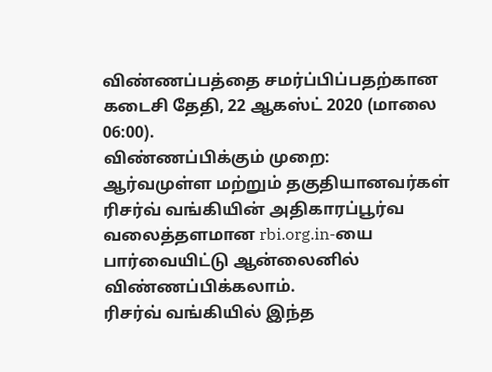விண்ணப்பத்தை சமர்ப்பிப்பதற்கான கடைசி தேதி, 22 ஆகஸ்ட் 2020 (மாலை 06:00).
விண்ணப்பிக்கும் முறை:
ஆர்வமுள்ள மற்றும் தகுதியானவர்கள் ரிசர்வ் வங்கியின் அதிகாரப்பூர்வ வலைத்தளமான rbi.org.in-யை பார்வையிட்டு ஆன்லைனில் விண்ணப்பிக்கலாம்.
ரிசர்வ் வங்கியில் இந்த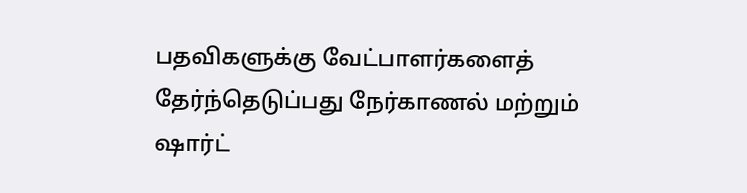பதவிகளுக்கு வேட்பாளர்களைத் தேர்ந்தெடுப்பது நேர்காணல் மற்றும் ஷார்ட்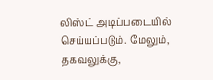லிஸ்ட் அடிப்படையில் செய்யப்படும். மேலும், தகவலுக்கு,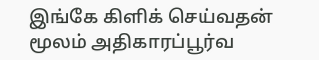இங்கே கிளிக் செய்வதன் மூலம் அதிகாரப்பூர்வ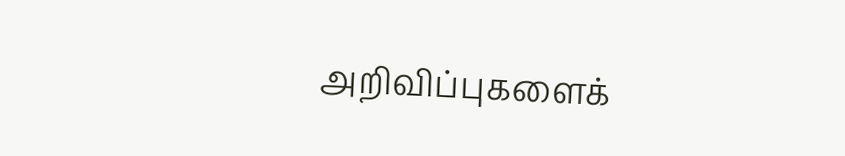அறிவிப்புகளைக்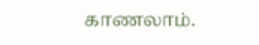காணலாம்.